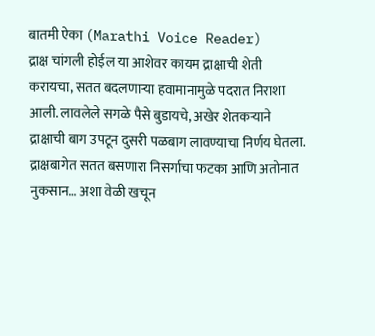बातमी ऐका (Marathi Voice Reader)
द्राक्ष चांगली होईल या आशेवर कायम द्राक्षाची शेती करायचा, सतत बदलणाऱ्या हवामानामुळे पदरात निराशा आली. लावलेले सगळे पैसे बुडायचे, अखेर शेतकऱ्याने द्राक्षाची बाग उपटून दुसरी पळबाग लावण्याचा निर्णय घेतला. द्राक्षबागेत सतत बसणारा निसर्गाचा फटका आणि अतोनात नुकसान… अशा वेळी खचून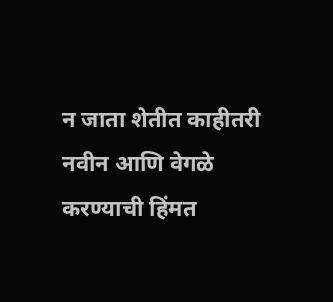न जाता शेतीत काहीतरी नवीन आणि वेगळे करण्याची हिंमत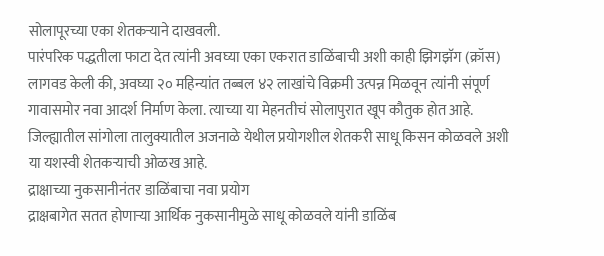सोलापूरच्या एका शेतकऱ्याने दाखवली.
पारंपरिक पद्धतीला फाटा देत त्यांनी अवघ्या एका एकरात डाळिंबाची अशी काही झिगझॅग (क्रॉस) लागवड केली की, अवघ्या २० महिन्यांत तब्बल ४२ लाखांचे विक्रमी उत्पन्न मिळवून त्यांनी संपूर्ण गावासमोर नवा आदर्श निर्माण केला. त्याच्या या मेहनतीचं सोलापुरात खूप कौतुक होत आहे. जिल्ह्यातील सांगोला तालुक्यातील अजनाळे येथील प्रयोगशील शेतकरी साधू किसन कोळवले अशी या यशस्वी शेतकऱ्याची ओळख आहे.
द्राक्षाच्या नुकसानीनंतर डाळिंबाचा नवा प्रयोग
द्राक्षबागेत सतत होणाऱ्या आर्थिक नुकसानीमुळे साधू कोळवले यांनी डाळिंब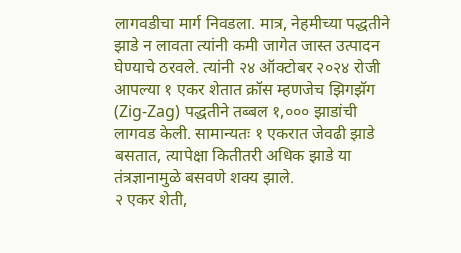लागवडीचा मार्ग निवडला. मात्र, नेहमीच्या पद्धतीने झाडे न लावता त्यांनी कमी जागेत जास्त उत्पादन घेण्याचे ठरवले. त्यांनी २४ ऑक्टोबर २०२४ रोजी आपल्या १ एकर शेतात क्रॉस म्हणजेच झिगझॅग (Zig-Zag) पद्धतीने तब्बल १,००० झाडांची लागवड केली. सामान्यतः १ एकरात जेवढी झाडे बसतात, त्यापेक्षा कितीतरी अधिक झाडे या तंत्रज्ञानामुळे बसवणे शक्य झाले.
२ एकर शेती,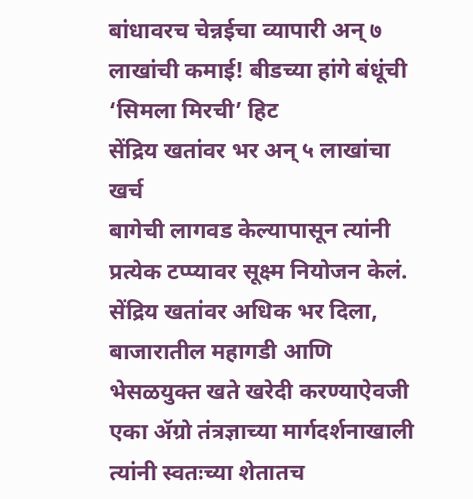बांधावरच चेन्नईचा व्यापारी अन् ७ लाखांची कमाई! बीडच्या हांगे बंधूंची ‘सिमला मिरची’ हिट
सेंद्रिय खतांवर भर अन् ५ लाखांचा खर्च
बागेची लागवड केल्यापासून त्यांनी प्रत्येक टप्प्यावर सूक्ष्म नियोजन केलं. सेंद्रिय खतांवर अधिक भर दिला, बाजारातील महागडी आणि भेसळयुक्त खते खरेदी करण्याऐवजी एका ॲग्रो तंत्रज्ञाच्या मार्गदर्शनाखाली त्यांनी स्वतःच्या शेतातच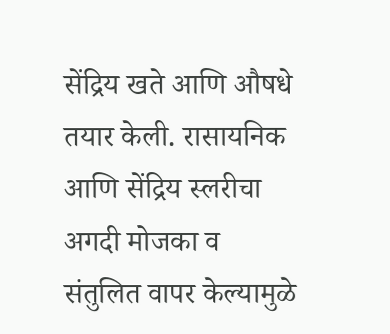सेंद्रिय खते आणि औषधे तयार केली. रासायनिक आणि सेंद्रिय स्लरीचा अगदी मोजका व संतुलित वापर केल्यामुळे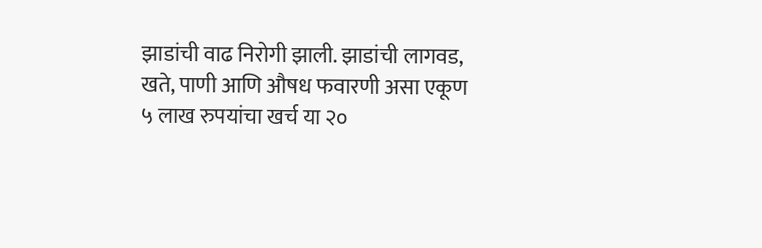झाडांची वाढ निरोगी झाली. झाडांची लागवड, खते, पाणी आणि औषध फवारणी असा एकूण ५ लाख रुपयांचा खर्च या २०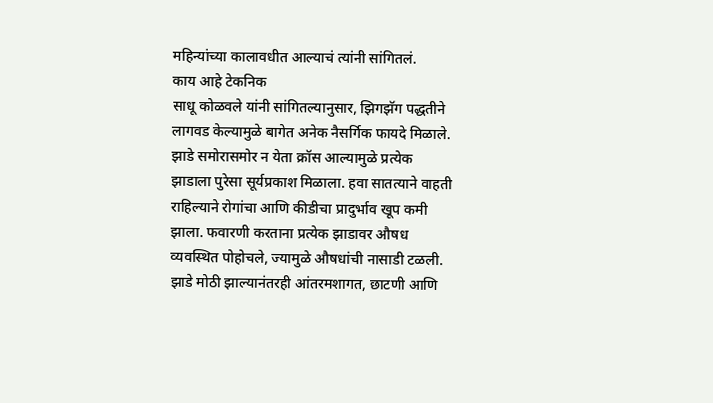महिन्यांच्या कालावधीत आल्याचं त्यांनी सांगितलं.
काय आहे टेकनिक
साधू कोळवले यांनी सांगितल्यानुसार, झिगझॅग पद्धतीने लागवड केल्यामुळे बागेत अनेक नैसर्गिक फायदे मिळाले. झाडे समोरासमोर न येता क्रॉस आल्यामुळे प्रत्येक झाडाला पुरेसा सूर्यप्रकाश मिळाला. हवा सातत्याने वाहती राहिल्याने रोगांचा आणि कीडीचा प्रादुर्भाव खूप कमी झाला. फवारणी करताना प्रत्येक झाडावर औषध व्यवस्थित पोहोचले, ज्यामुळे औषधांची नासाडी टळली. झाडे मोठी झाल्यानंतरही आंतरमशागत, छाटणी आणि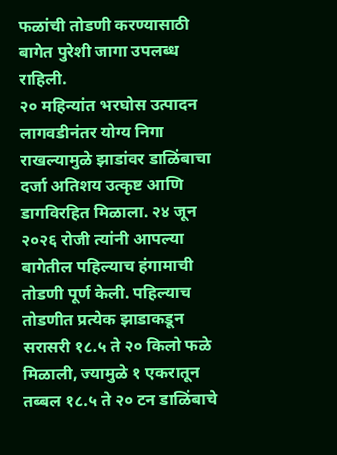फळांची तोडणी करण्यासाठी बागेत पुरेशी जागा उपलब्ध राहिली.
२० महिन्यांत भरघोस उत्पादन
लागवडीनंतर योग्य निगा राखल्यामुळे झाडांवर डाळिंबाचा दर्जा अतिशय उत्कृष्ट आणि डागविरहित मिळाला. २४ जून २०२६ रोजी त्यांनी आपल्या बागेतील पहिल्याच हंगामाची तोडणी पूर्ण केली. पहिल्याच तोडणीत प्रत्येक झाडाकडून सरासरी १८.५ ते २० किलो फळे मिळाली, ज्यामुळे १ एकरातून तब्बल १८.५ ते २० टन डाळिंबाचे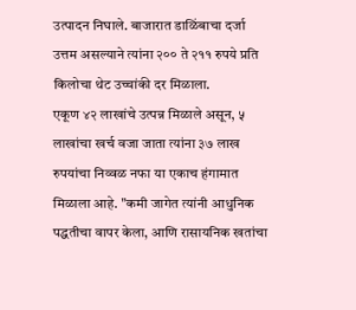उत्पादन निघाले. बाजारात डाळिंबाचा दर्जा उत्तम असल्याने त्यांना २०० ते २११ रुपये प्रति किलोचा थेट उच्चांकी दर मिळाला.
एकूण ४२ लाखांचे उत्पन्न मिळाले असून, ५ लाखांचा खर्च वजा जाता त्यांना ३७ लाख रुपयांचा निव्वळ नफा या एकाच हंगामात मिळाला आहे. "कमी जागेत त्यांनी आधुनिक पद्धतीचा वापर केला, आणि रासायनिक खतांचा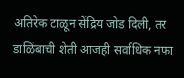अतिरेक टाळून सेंद्रिय जोड दिली, तर डाळिंबाची शेती आजही सर्वाधिक नफा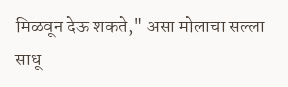मिळवून देऊ शकते," असा मोलाचा सल्ला साधू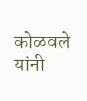कोळवले यांनी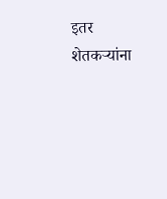इतर शेतकऱ्यांना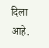दिला आहे.